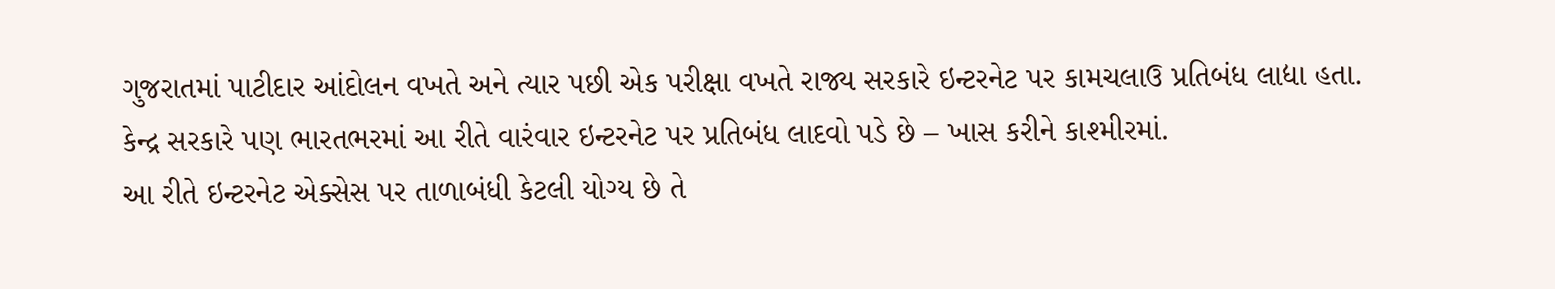ગુજરાતમાં પાટીદાર આંદોલન વખતે અને ત્યાર પછી એક પરીક્ષા વખતે રાજ્ય સરકારે ઇન્ટરનેટ પર કામચલાઉ પ્રતિબંધ લાદ્યા હતા. કેન્દ્ર સરકારે પણ ભારતભરમાં આ રીતે વારંવાર ઇન્ટરનેટ પર પ્રતિબંધ લાદવો પડે છે – ખાસ કરીને કાશ્મીરમાં.
આ રીતે ઇન્ટરનેટ એક્સેસ પર તાળાબંધી કેટલી યોગ્ય છે તે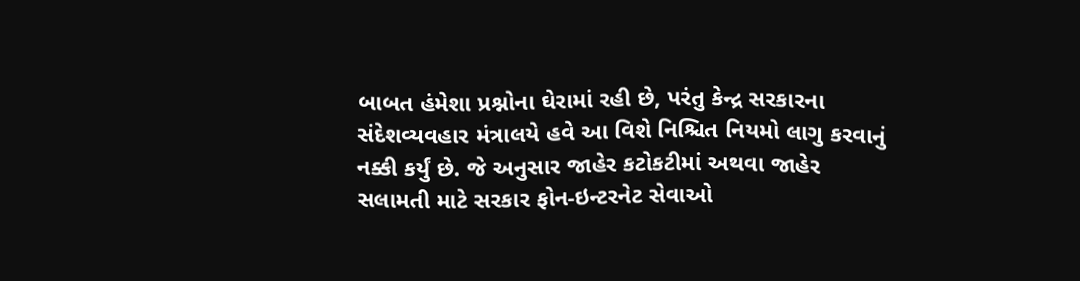બાબત હંમેશા પ્રશ્નોના ઘેરામાં રહી છે, પરંતુ કેન્દ્ર સરકારના સંદેશવ્યવહાર મંત્રાલયે હવે આ વિશે નિશ્ચિત નિયમો લાગુ કરવાનું નક્કી કર્યું છે. જે અનુસાર જાહેર કટોકટીમાં અથવા જાહેર સલામતી માટે સરકાર ફોન-ઇન્ટરનેટ સેવાઓ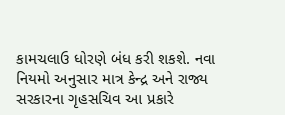કામચલાઉ ધોરણે બંધ કરી શકશે. નવા નિયમો અનુસાર માત્ર કેન્દ્ર અને રાજ્ય સરકારના ગૃહસચિવ આ પ્રકારે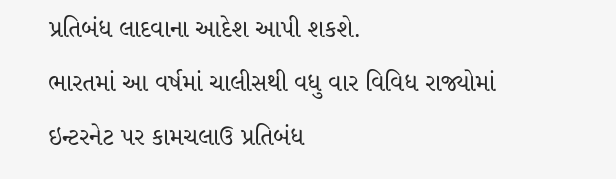પ્રતિબંધ લાદવાના આદેશ આપી શકશે.
ભારતમાં આ વર્ષમાં ચાલીસથી વધુ વાર વિવિધ રાજ્યોમાં ઇન્ટરનેટ પર કામચલાઉ પ્રતિબંધ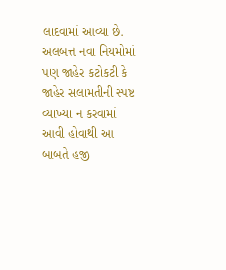લાદવામાં આવ્યા છે. અલબત્ત નવા નિયમોમાં પણ જાહેર કટોકટી કે જાહેર સલામતીની સ્પષ્ટ વ્યાખ્યા ન કરવામાં આવી હોવાથી આ બાબતે હજી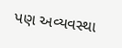પણ અવ્યવસ્થા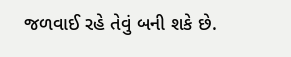જળવાઈ રહે તેવું બની શકે છે.